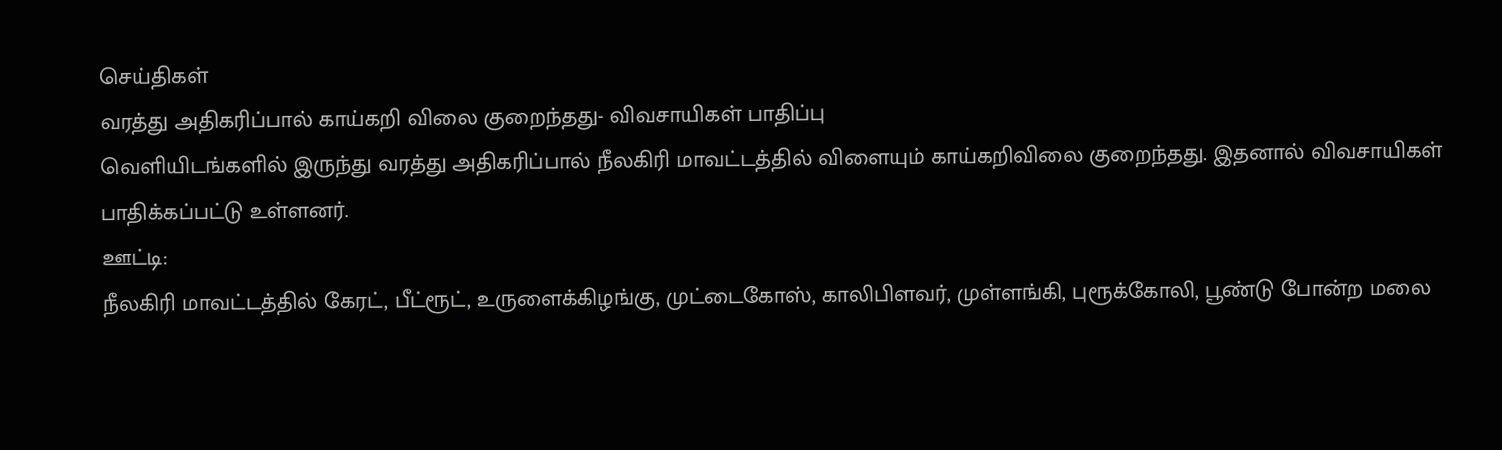செய்திகள்
வரத்து அதிகரிப்பால் காய்கறி விலை குறைந்தது- விவசாயிகள் பாதிப்பு
வெளியிடங்களில் இருந்து வரத்து அதிகரிப்பால் நீலகிரி மாவட்டத்தில் விளையும் காய்கறிவிலை குறைந்தது. இதனால் விவசாயிகள் பாதிக்கப்பட்டு உள்ளனர்.
ஊட்டி:
நீலகிரி மாவட்டத்தில் கேரட், பீட்ரூட், உருளைக்கிழங்கு, முட்டைகோஸ், காலிபிளவர், முள்ளங்கி, புரூக்கோலி, பூண்டு போன்ற மலை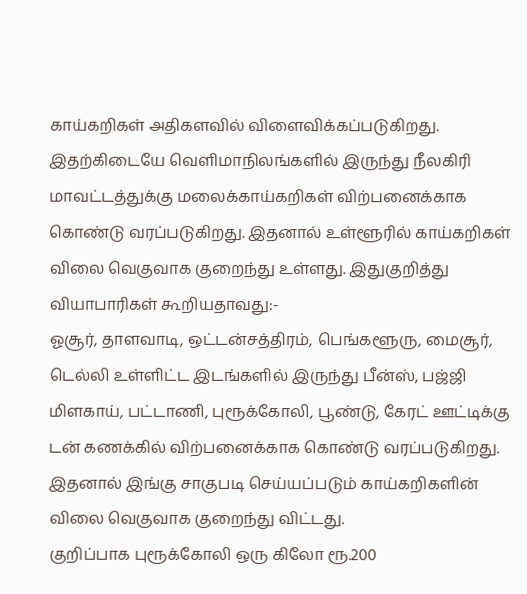காய்கறிகள் அதிகளவில் விளைவிக்கப்படுகிறது.
இதற்கிடையே வெளிமாநிலங்களில் இருந்து நீலகிரி மாவட்டத்துக்கு மலைக்காய்கறிகள் விற்பனைக்காக கொண்டு வரப்படுகிறது. இதனால் உள்ளூரில் காய்கறிகள் விலை வெகுவாக குறைந்து உள்ளது. இதுகுறித்து வியாபாரிகள் கூறியதாவது:-
ஓசூர், தாளவாடி, ஒட்டன்சத்திரம், பெங்களூரு, மைசூர், டெல்லி உள்ளிட்ட இடங்களில் இருந்து பீன்ஸ், பஜ்ஜி மிளகாய், பட்டாணி, புரூக்கோலி, பூண்டு, கேரட் ஊட்டிக்கு டன் கணக்கில் விற்பனைக்காக கொண்டு வரப்படுகிறது. இதனால் இங்கு சாகுபடி செய்யப்படும் காய்கறிகளின் விலை வெகுவாக குறைந்து விட்டது.
குறிப்பாக புரூக்கோலி ஒரு கிலோ ரூ.200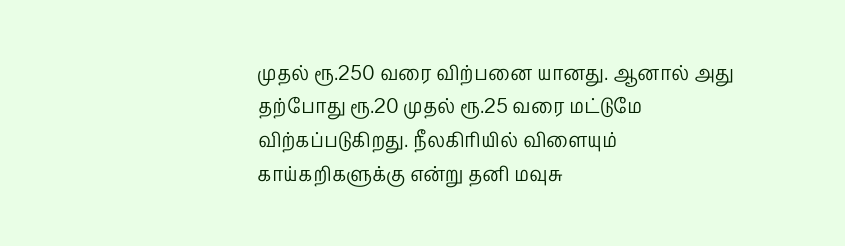முதல் ரூ.250 வரை விற்பனை யானது. ஆனால் அது தற்போது ரூ.20 முதல் ரூ.25 வரை மட்டுமே விற்கப்படுகிறது. நீலகிரியில் விளையும் காய்கறிகளுக்கு என்று தனி மவுசு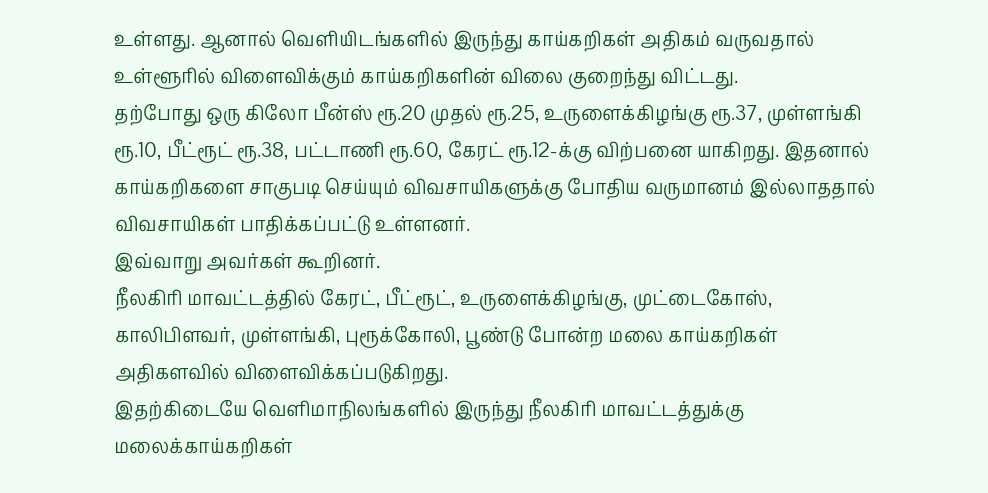உள்ளது. ஆனால் வெளியிடங்களில் இருந்து காய்கறிகள் அதிகம் வருவதால் உள்ளூரில் விளைவிக்கும் காய்கறிகளின் விலை குறைந்து விட்டது.
தற்போது ஒரு கிலோ பீன்ஸ் ரூ.20 முதல் ரூ.25, உருளைக்கிழங்கு ரூ.37, முள்ளங்கி ரூ.10, பீட்ரூட் ரூ.38, பட்டாணி ரூ.60, கேரட் ரூ.12-க்கு விற்பனை யாகிறது. இதனால் காய்கறிகளை சாகுபடி செய்யும் விவசாயிகளுக்கு போதிய வருமானம் இல்லாததால் விவசாயிகள் பாதிக்கப்பட்டு உள்ளனர்.
இவ்வாறு அவர்கள் கூறினர்.
நீலகிரி மாவட்டத்தில் கேரட், பீட்ரூட், உருளைக்கிழங்கு, முட்டைகோஸ், காலிபிளவர், முள்ளங்கி, புரூக்கோலி, பூண்டு போன்ற மலை காய்கறிகள் அதிகளவில் விளைவிக்கப்படுகிறது.
இதற்கிடையே வெளிமாநிலங்களில் இருந்து நீலகிரி மாவட்டத்துக்கு மலைக்காய்கறிகள்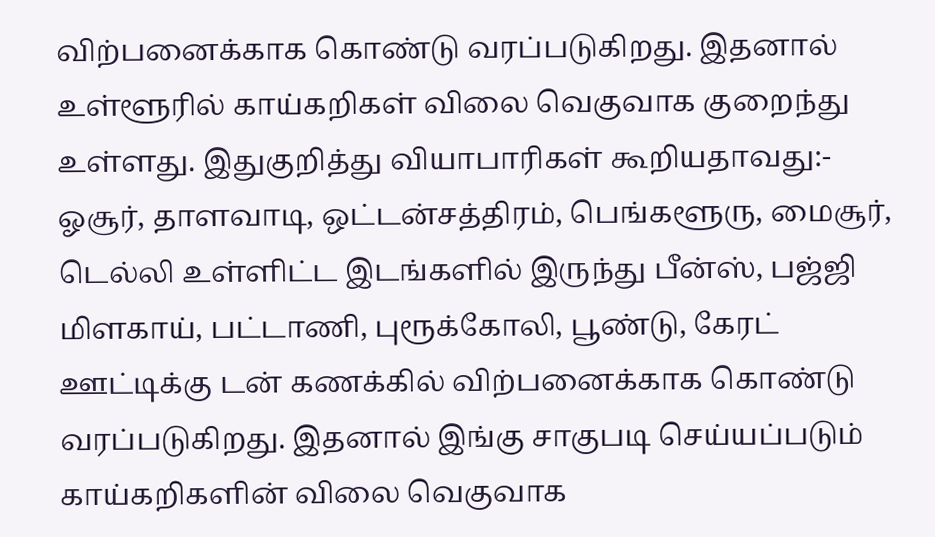விற்பனைக்காக கொண்டு வரப்படுகிறது. இதனால் உள்ளூரில் காய்கறிகள் விலை வெகுவாக குறைந்து உள்ளது. இதுகுறித்து வியாபாரிகள் கூறியதாவது:-
ஓசூர், தாளவாடி, ஒட்டன்சத்திரம், பெங்களூரு, மைசூர், டெல்லி உள்ளிட்ட இடங்களில் இருந்து பீன்ஸ், பஜ்ஜி மிளகாய், பட்டாணி, புரூக்கோலி, பூண்டு, கேரட் ஊட்டிக்கு டன் கணக்கில் விற்பனைக்காக கொண்டு வரப்படுகிறது. இதனால் இங்கு சாகுபடி செய்யப்படும் காய்கறிகளின் விலை வெகுவாக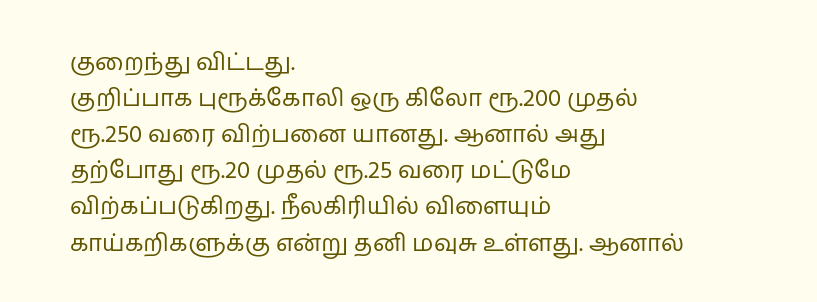குறைந்து விட்டது.
குறிப்பாக புரூக்கோலி ஒரு கிலோ ரூ.200 முதல் ரூ.250 வரை விற்பனை யானது. ஆனால் அது தற்போது ரூ.20 முதல் ரூ.25 வரை மட்டுமே விற்கப்படுகிறது. நீலகிரியில் விளையும் காய்கறிகளுக்கு என்று தனி மவுசு உள்ளது. ஆனால்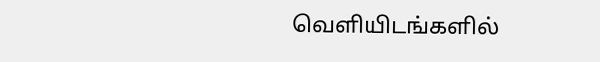வெளியிடங்களில்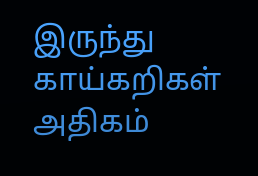இருந்து காய்கறிகள் அதிகம்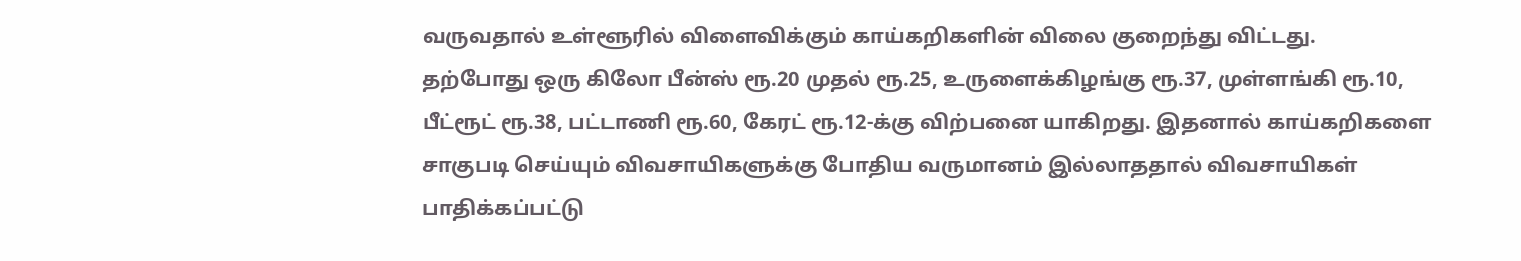வருவதால் உள்ளூரில் விளைவிக்கும் காய்கறிகளின் விலை குறைந்து விட்டது.
தற்போது ஒரு கிலோ பீன்ஸ் ரூ.20 முதல் ரூ.25, உருளைக்கிழங்கு ரூ.37, முள்ளங்கி ரூ.10, பீட்ரூட் ரூ.38, பட்டாணி ரூ.60, கேரட் ரூ.12-க்கு விற்பனை யாகிறது. இதனால் காய்கறிகளை சாகுபடி செய்யும் விவசாயிகளுக்கு போதிய வருமானம் இல்லாததால் விவசாயிகள் பாதிக்கப்பட்டு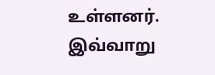உள்ளனர்.
இவ்வாறு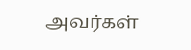அவர்கள்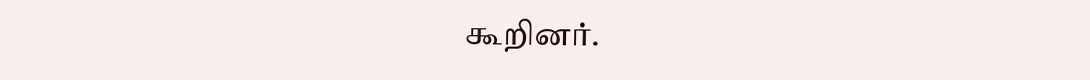கூறினர்.